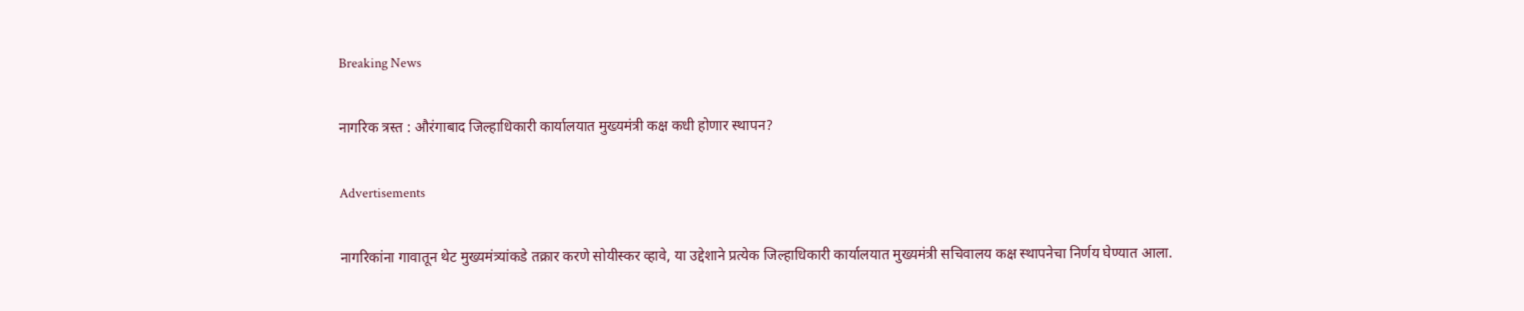Breaking News

नागरिक त्रस्त : औरंगाबाद जिल्हाधिकारी कार्यालयात मुख्यमंत्री कक्ष कधी होणार स्थापन?

Advertisements

नागरिकांना गावातून थेट मुख्यमंत्र्यांकडे तक्रार करणे सोयीस्कर व्हावे, या उद्देशाने प्रत्येक जिल्हाधिकारी कार्यालयात मुख्यमंत्री सचिवालय कक्ष स्थापनेचा निर्णय घेण्यात आला.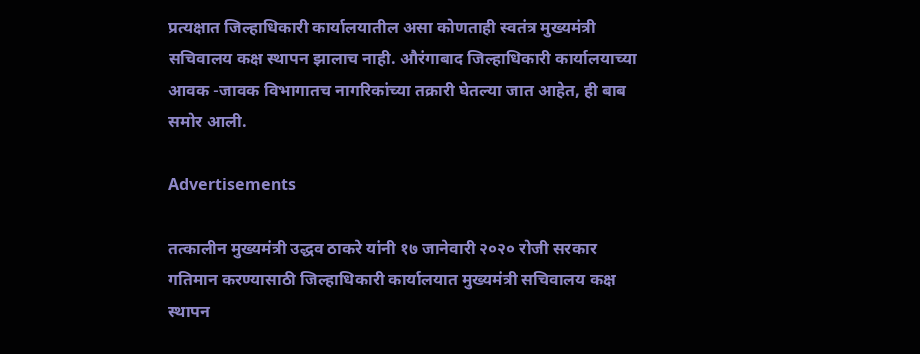प्रत्यक्षात जिल्हाधिकारी कार्यालयातील असा कोणताही स्वतंत्र मुख्यमंत्री सचिवालय कक्ष स्थापन झालाच नाही. औरंगाबाद जिल्हाधिकारी कार्यालयाच्या आवक -जावक विभागातच नागरिकांच्या तक्रारी घेतल्या जात आहेत, ही बाब समोर आली.

Advertisements

तत्कालीन मुख्यमंत्री उद्धव ठाकरे यांनी १७ जानेवारी २०२० रोजी सरकार गतिमान करण्यासाठी जिल्हाधिकारी कार्यालयात मुख्यमंत्री सचिवालय कक्ष स्थापन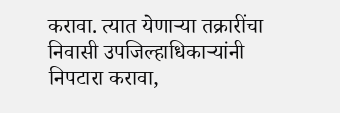करावा. त्यात येणाऱ्या तक्रारींचा निवासी उपजिल्हाधिकाऱ्यांनी निपटारा करावा,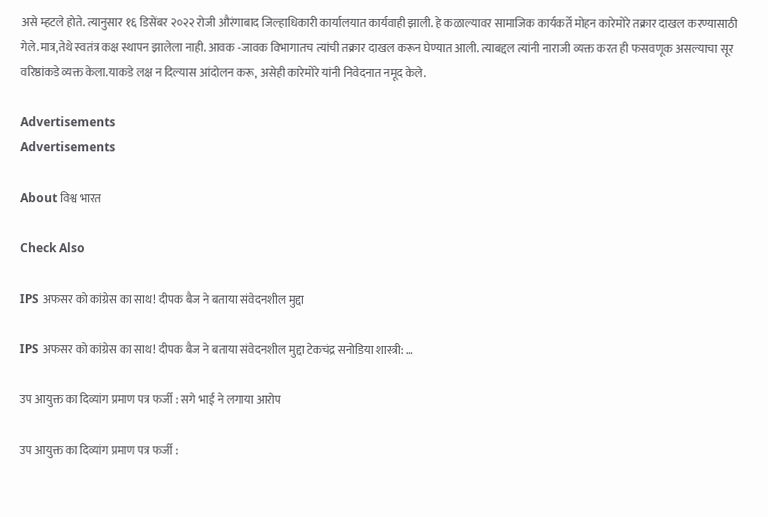असे म्हटले होते. त्यानुसार १६ डिसेंबर २०२२ रोजी औरंगाबाद जिल्हाधिकारी कार्यालयात कार्यवाही झाली. हे कळाल्यावर सामाजिक कार्यकर्ते मोहन कारेमोरे तक्रार दाखल करण्यासाठी गेले.मात्र,तेथे स्वतंत्र कक्ष स्थापन झालेला नाही. आवक -जावक विभागातच त्यांची तक्रार दाखल करून घेण्यात आली. त्याबद्दल त्यांनी नाराजी व्यक्त करत ही फसवणूक असल्याचा सूर वरिष्ठांकडे व्यक्त केला.याकडे लक्ष न दिल्यास आंदोलन करू, असेही कारेमोरे यांनी निवेदनात नमूद केले.

Advertisements
Advertisements

About विश्व भारत

Check Also

IPS अफसर को कांग्रेस का साथ! दीपक बैज ने बताया संवेदनशील मुद्दा

IPS अफसर को कांग्रेस का साथ! दीपक बैज ने बताया संवेदनशील मुद्दा टेकचंद्र सनोडिया शास्त्री: …

उप आयुक्त का दिव्यांग प्रमाण पत्र फर्जी : सगे भाई ने लगाया आरोप

उप आयुक्त का दिव्यांग प्रमाण पत्र फर्जी :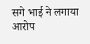सगे भाई ने लगाया आरोप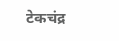टेकचंद्र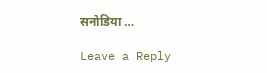सनोडिया …

Leave a Reply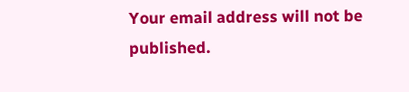Your email address will not be published.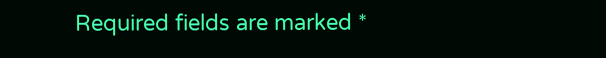Required fields are marked *